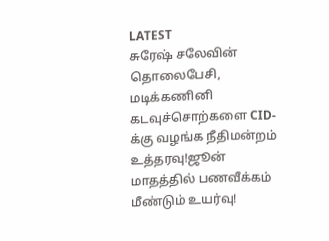LATEST
சுரேஷ் சலேவின் தொலைபேசி, மடிக்கணினி கடவுச்சொற்களை CID-க்கு வழங்க நீதிமன்றம் உத்தரவு!ஜூன் மாதத்தில் பணவீக்கம் மீண்டும் உயர்வு!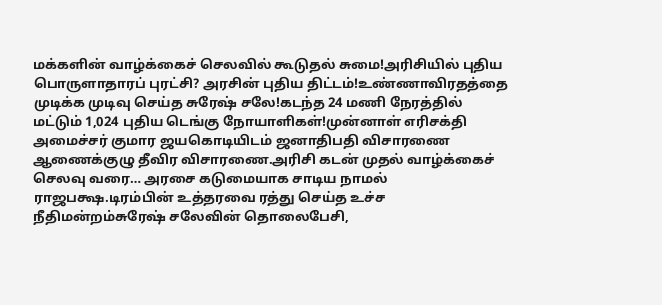மக்களின் வாழ்க்கைச் செலவில் கூடுதல் சுமை!அரிசியில் புதிய பொருளாதாரப் புரட்சி? அரசின் புதிய திட்டம்!உண்ணாவிரதத்தை முடிக்க முடிவு செய்த சுரேஷ் சலே!கடந்த 24 மணி நேரத்தில் மட்டும் 1,024 புதிய டெங்கு நோயாளிகள்!முன்னாள் எரிசக்தி அமைச்சர் குமார ஜயகொடியிடம் ஜனாதிபதி விசாரணை ஆணைக்குழு தீவிர விசாரணை.அரிசி கடன் முதல் வாழ்க்கைச் செலவு வரை… அரசை கடுமையாக சாடிய நாமல் ராஜபக்ஷ.டிரம்பின் உத்தரவை ரத்து செய்த உச்ச நீதிமன்றம்சுரேஷ் சலேவின் தொலைபேசி,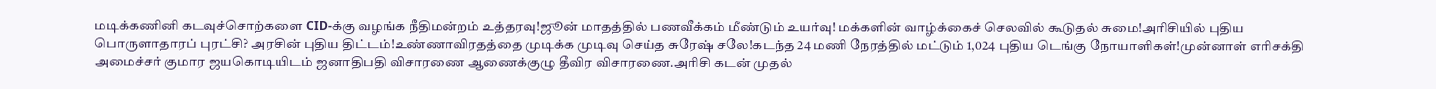மடிக்கணினி கடவுச்சொற்களை CID-க்கு வழங்க நீதிமன்றம் உத்தரவு!ஜூன் மாதத்தில் பணவீக்கம் மீண்டும் உயர்வு! மக்களின் வாழ்க்கைச் செலவில் கூடுதல் சுமை!அரிசியில் புதிய பொருளாதாரப் புரட்சி? அரசின் புதிய திட்டம்!உண்ணாவிரதத்தை முடிக்க முடிவு செய்த சுரேஷ் சலே!கடந்த 24 மணி நேரத்தில் மட்டும் 1,024 புதிய டெங்கு நோயாளிகள்!முன்னாள் எரிசக்தி அமைச்சர் குமார ஜயகொடியிடம் ஜனாதிபதி விசாரணை ஆணைக்குழு தீவிர விசாரணை.அரிசி கடன் முதல்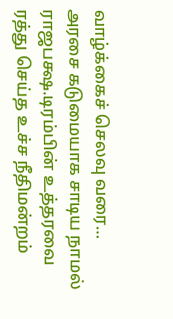வாழ்க்கைச் செலவு வரை… அரசை கடுமையாக சாடிய நாமல் ராஜபக்ஷ.டிரம்பின் உத்தரவை ரத்து செய்த உச்ச நீதிமன்றம்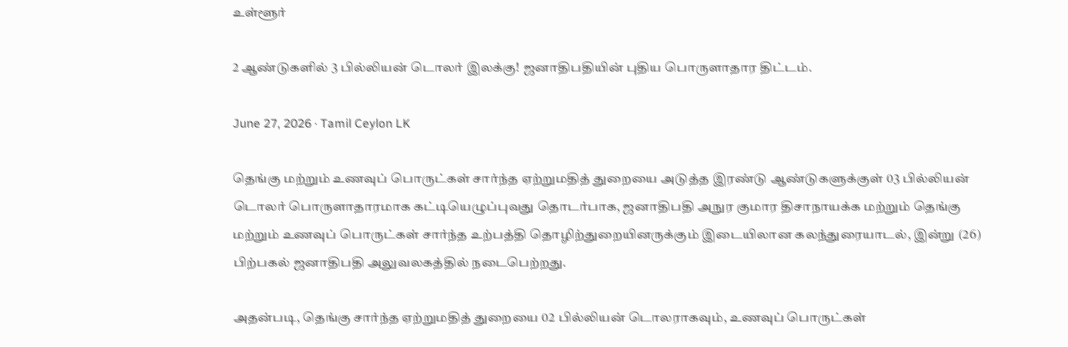உள்ளூர்

2 ஆண்டுகளில் 3 பில்லியன் டொலர் இலக்கு! ஜனாதிபதியின் புதிய பொருளாதார திட்டம்.

June 27, 2026 · Tamil Ceylon LK

தெங்கு மற்றும் உணவுப் பொருட்கள் சார்ந்த ஏற்றுமதித் துறையை அடுத்த இரண்டு ஆண்டுகளுக்குள் 03 பில்லியன் டொலர் பொருளாதாரமாக கட்டியெழுப்புவது தொடர்பாக, ஜனாதிபதி அநுர குமார திசாநாயக்க மற்றும் தெங்கு மற்றும் உணவுப் பொருட்கள் சார்ந்த உற்பத்தி தொழிற்துறையினருக்கும் இடையிலான கலந்துரையாடல், இன்று (26) பிற்பகல் ஜனாதிபதி அலுவலகத்தில் நடைபெற்றது.

அதன்படி, தெங்கு சார்ந்த ஏற்றுமதித் துறையை 02 பில்லியன் டொலராகவும், உணவுப் பொருட்கள்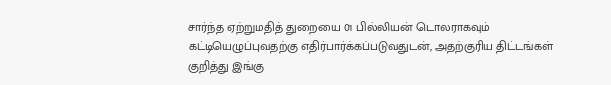சார்ந்த ஏற்றுமதித் துறையை 01 பில்லியன் டொலராகவும் கட்டியெழுப்புவதற்கு எதிர்பார்க்கப்படுவதுடன், அதற்குரிய திட்டங்கள் குறித்து இங்கு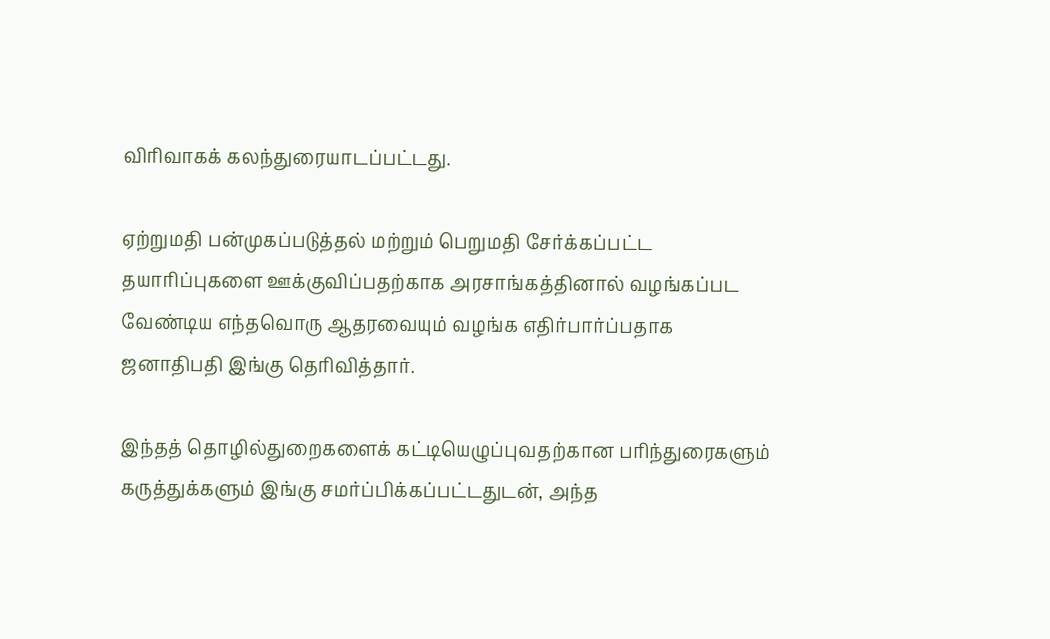விரிவாகக் கலந்துரையாடப்பட்டது.

ஏற்றுமதி பன்முகப்படுத்தல் மற்றும் பெறுமதி சேர்க்கப்பட்ட தயாரிப்புகளை ஊக்குவிப்பதற்காக அரசாங்கத்தினால் வழங்கப்பட வேண்டிய எந்தவொரு ஆதரவையும் வழங்க எதிர்பார்ப்பதாக ஜனாதிபதி இங்கு தெரிவித்தார்.

இந்தத் தொழில்துறைகளைக் கட்டியெழுப்புவதற்கான பரிந்துரைகளும் கருத்துக்களும் இங்கு சமர்ப்பிக்கப்பட்டதுடன், அந்த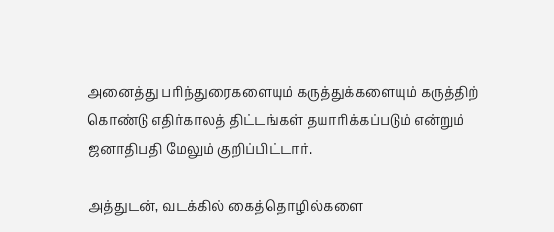அனைத்து பரிந்துரைகளையும் கருத்துக்களையும் கருத்திற் கொண்டு எதிர்காலத் திட்டங்கள் தயாரிக்கப்படும் என்றும் ஜனாதிபதி மேலும் குறிப்பிட்டார்.

அத்துடன், வடக்கில் கைத்தொழில்களை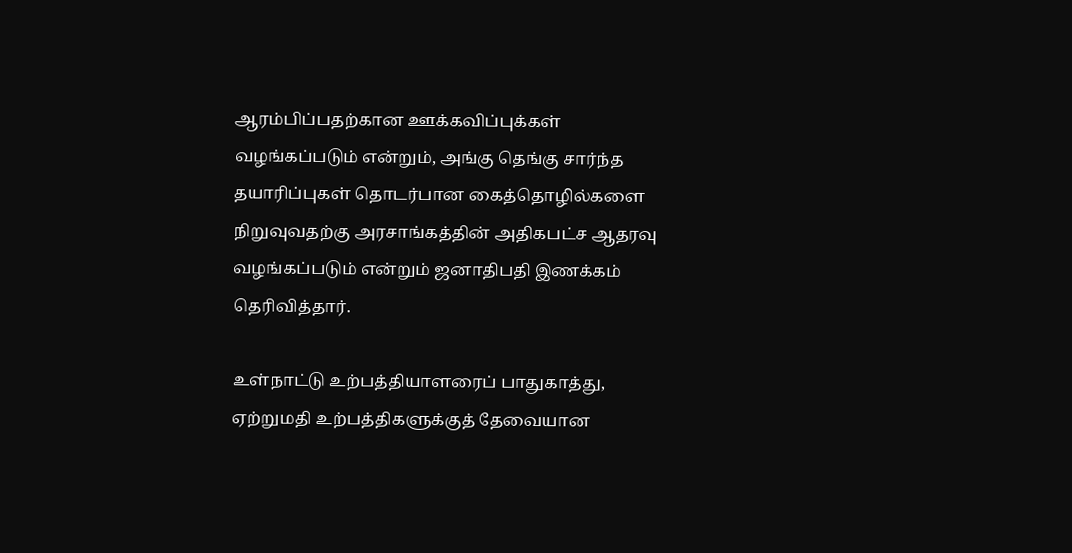ஆரம்பிப்பதற்கான ஊக்கவிப்புக்கள் வழங்கப்படும் என்றும், அங்கு தெங்கு சார்ந்த தயாரிப்புகள் தொடர்பான கைத்தொழில்களை நிறுவுவதற்கு அரசாங்கத்தின் அதிகபட்ச ஆதரவு வழங்கப்படும் என்றும் ஜனாதிபதி இணக்கம் தெரிவித்தார்.

உள்நாட்டு உற்பத்தியாளரைப் பாதுகாத்து, ஏற்றுமதி உற்பத்திகளுக்குத் தேவையான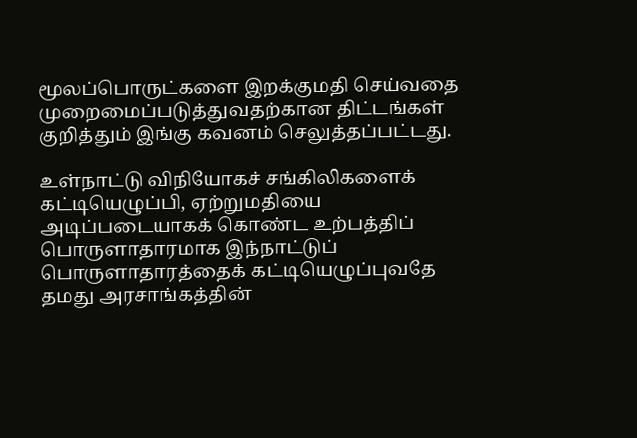மூலப்பொருட்களை இறக்குமதி செய்வதை முறைமைப்படுத்துவதற்கான திட்டங்கள் குறித்தும் இங்கு கவனம் செலுத்தப்பட்டது.

உள்நாட்டு விநியோகச் சங்கிலிகளைக் கட்டியெழுப்பி, ஏற்றுமதியை அடிப்படையாகக் கொண்ட உற்பத்திப் பொருளாதாரமாக இந்நாட்டுப் பொருளாதாரத்தைக் கட்டியெழுப்புவதே தமது அரசாங்கத்தின்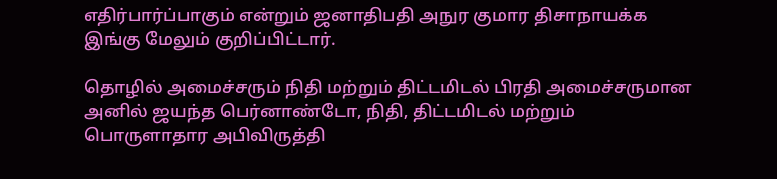எதிர்பார்ப்பாகும் என்றும் ஜனாதிபதி அநுர குமார திசாநாயக்க இங்கு மேலும் குறிப்பிட்டார்.

தொழில் அமைச்சரும் நிதி மற்றும் திட்டமிடல் பிரதி அமைச்சருமான அனில் ஜயந்த பெர்னாண்டோ, நிதி, திட்டமிடல் மற்றும் பொருளாதார அபிவிருத்தி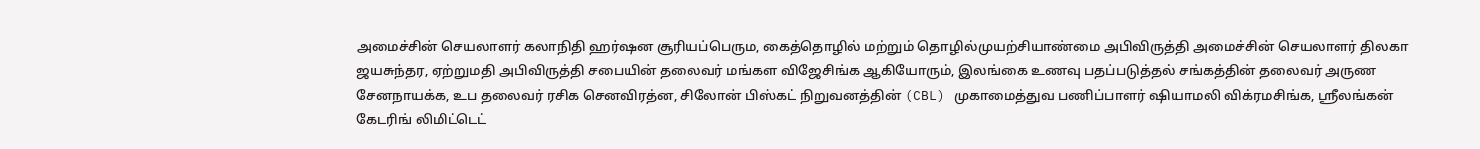அமைச்சின் செயலாளர் கலாநிதி ஹர்ஷன சூரியப்பெரும, கைத்தொழில் மற்றும் தொழில்முயற்சியாண்மை அபிவிருத்தி அமைச்சின் செயலாளர் திலகா ஜயசுந்தர, ஏற்றுமதி அபிவிருத்தி சபையின் தலைவர் மங்கள விஜேசிங்க ஆகியோரும், இலங்கை உணவு பதப்படுத்தல் சங்கத்தின் தலைவர் அருண சேனநாயக்க, உப தலைவர் ரசிக செனவிரத்ன, சிலோன் பிஸ்கட் நிறுவனத்தின் (CBL) முகாமைத்துவ பணிப்பாளர் ஷியாமலி விக்ரமசிங்க, ஸ்ரீலங்கன் கேடரிங் லிமிட்டெட்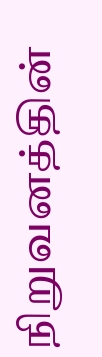நிறுவனத்தின்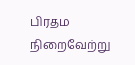பிரதம நிறைவேற்று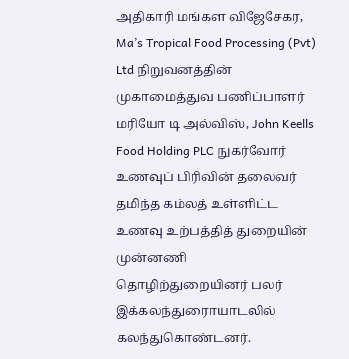அதிகாரி மங்கள விஜேசேகர, Ma’s Tropical Food Processing (Pvt) Ltd நிறுவனத்தின் முகாமைத்துவ பணிப்பாளர் மரியோ டி அல்விஸ், John Keells Food Holding PLC நுகர்வோர் உணவுப் பிரிவின் தலைவர் தமிந்த கம்லத் உள்ளிட்ட உணவு உற்பத்தித் துறையின் முன்னணி தொழிற்துறையினர் பலர் இக்கலந்துரைாயாடலில் கலந்துகொண்டனர்.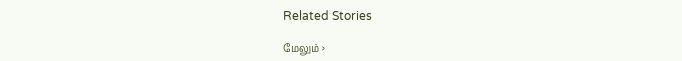Related Stories

மேலும் ›